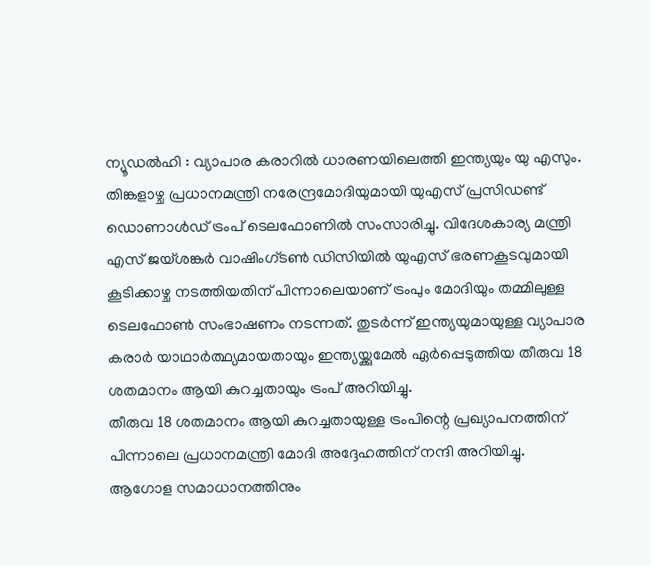ന്യൂഡൽഹി : വ്യാപാര കരാറിൽ ധാരണയിലെത്തി ഇന്ത്യയും യു എസും. തിങ്കളാഴ്ച പ്രധാനമന്ത്രി നരേന്ദ്രമോദിയുമായി യുഎസ് പ്രസിഡണ്ട് ഡൊണാൾഡ് ട്രംപ് ടെലഫോണിൽ സംസാരിച്ചു. വിദേശകാര്യ മന്ത്രി എസ് ജയ്ശങ്കർ വാഷിംഗ്ടൺ ഡിസിയിൽ യുഎസ് ഭരണകൂടവുമായി കൂടിക്കാഴ്ച നടത്തിയതിന് പിന്നാലെയാണ് ട്രംപും മോദിയും തമ്മിലുള്ള ടെലഫോൺ സംഭാഷണം നടന്നത്. തുടർന്ന് ഇന്ത്യയുമായുള്ള വ്യാപാര കരാർ യാഥാർത്ഥ്യമായതായും ഇന്ത്യയ്ക്കുമേൽ ഏർപ്പെടുത്തിയ തീരുവ 18 ശതമാനം ആയി കുറച്ചതായും ട്രംപ് അറിയിച്ചു.
തീരുവ 18 ശതമാനം ആയി കുറച്ചതായുള്ള ട്രംപിന്റെ പ്രഖ്യാപനത്തിന് പിന്നാലെ പ്രധാനമന്ത്രി മോദി അദ്ദേഹത്തിന് നന്ദി അറിയിച്ചു. ആഗോള സമാധാനത്തിനും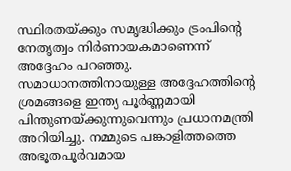സ്ഥിരതയ്ക്കും സമൃദ്ധിക്കും ട്രംപിന്റെ നേതൃത്വം നിർണായകമാണെന്ന് അദ്ദേഹം പറഞ്ഞു. സമാധാനത്തിനായുള്ള അദ്ദേഹത്തിന്റെ ശ്രമങ്ങളെ ഇന്ത്യ പൂർണ്ണമായി പിന്തുണയ്ക്കുന്നുവെന്നും പ്രധാനമന്ത്രി അറിയിച്ചു. നമ്മുടെ പങ്കാളിത്തത്തെ അഭൂതപൂർവമായ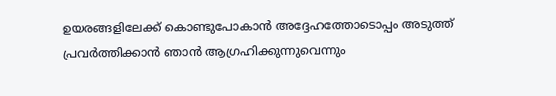ഉയരങ്ങളിലേക്ക് കൊണ്ടുപോകാൻ അദ്ദേഹത്തോടൊപ്പം അടുത്ത് പ്രവർത്തിക്കാൻ ഞാൻ ആഗ്രഹിക്കുന്നുവെന്നും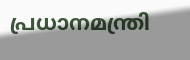പ്രധാനമന്ത്രി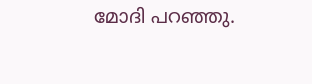മോദി പറഞ്ഞു.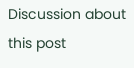Discussion about this post